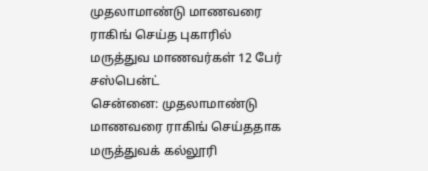முதலாமாண்டு மாணவரை ராகிங் செய்த புகாரில் மருத்துவ மாணவர்கள் 12 பேர் சஸ்பென்ட்
சென்னை: முதலாமாண்டு மாணவரை ராகிங் செய்ததாக மருத்துவக் கல்லூரி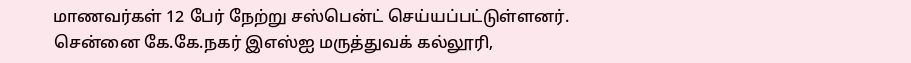மாணவர்கள் 12 பேர் நேற்று சஸ்பென்ட் செய்யப்பட்டுள்ளனர்.
சென்னை கே.கே.நகர் இஎஸ்ஐ மருத்துவக் கல்லூரி,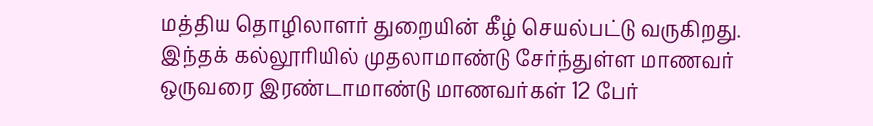மத்திய தொழிலாளர் துறையின் கீழ் செயல்பட்டு வருகிறது. இந்தக் கல்லூரியில் முதலாமாண்டு சேர்ந்துள்ள மாணவர் ஒருவரை இரண்டாமாண்டு மாணவர்கள் 12 பேர்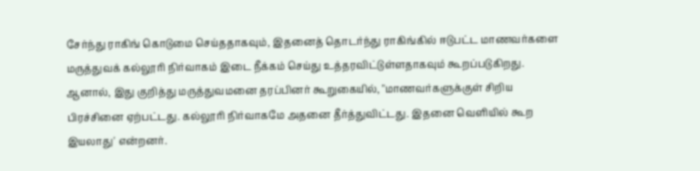சேர்ந்து ராகிங் கொடுமை செய்ததாகவும், இதனைத் தொடர்ந்து ராகிங்கில் ஈடுபட்ட மாணவர்களை மருத்துவக் கல்லூரி நிர்வாகம் இடை நீக்கம் செய்து உத்தரவிட்டுள்ளதாகவும் கூறப்படுகிறது.
ஆனால், இது குறித்து மருத்துவமனை தரப்பினர் கூறுகையில், "மாணவர்களுக்குள் சிறிய பிரச்சினை ஏற்பட்டது. கல்லூரி நிர்வாகமே அதனை தீர்த்துவிட்டது. இதனை வெளியில் கூற இயலாது' என்றனர்.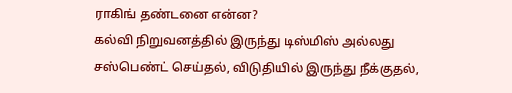ராகிங் தண்டனை என்ன?
கல்வி நிறுவனத்தில் இருந்து டிஸ்மிஸ் அல்லது சஸ்பெண்ட் செய்தல், விடுதியில் இருந்து நீக்குதல்,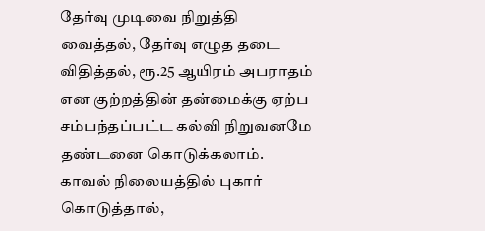தேர்வு முடிவை நிறுத்தி வைத்தல், தேர்வு எழுத தடை விதித்தல், ரூ.25 ஆயிரம் அபராதம் என குற்றத்தின் தன்மைக்கு ஏற்ப சம்பந்தப்பட்ட கல்வி நிறுவனமே தண்டனை கொடுக்கலாம்.
காவல் நிலையத்தில் புகார் கொடுத்தால்,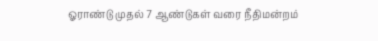ஓராண்டு முதல் 7 ஆண்டுகள் வரை நீதிமன்றம்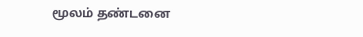மூலம் தண்டனை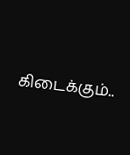கிடைக்கும்..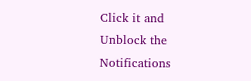Click it and Unblock the Notifications